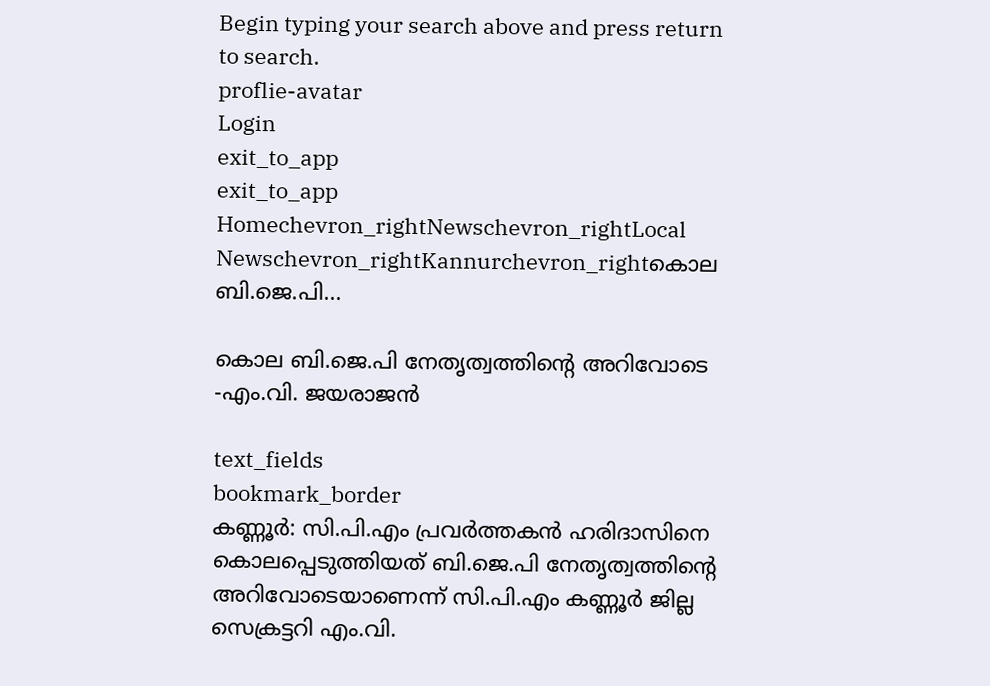Begin typing your search above and press return to search.
proflie-avatar
Login
exit_to_app
exit_to_app
Homechevron_rightNewschevron_rightLocal Newschevron_rightKannurchevron_rightകൊല ബി.ജെ.പി...

കൊല ബി.ജെ.പി നേതൃത്വത്തിന്റെ അറിവോടെ -എം.വി. ജയരാജന്‍

text_fields
bookmark_border
കണ്ണൂർ: സി.പി.എം പ്രവര്‍ത്തകൻ ഹരിദാസിനെ കൊലപ്പെടുത്തിയത് ബി.ജെ.പി നേതൃത്വത്തിന്റെ അറിവോടെയാണെന്ന് സി.പി.എം കണ്ണൂര്‍ ജില്ല സെക്രട്ടറി എം.വി.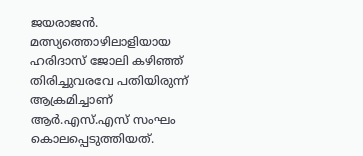ജയരാജന്‍. മത്സ്യത്തൊഴിലാളിയായ ഹരിദാസ് ജോലി കഴിഞ്ഞ് തിരിച്ചുവരവേ പതിയിരുന്ന് ആക്രമിച്ചാണ് ആര്‍.എസ്.എസ് സംഘം കൊലപ്പെടുത്തിയത്.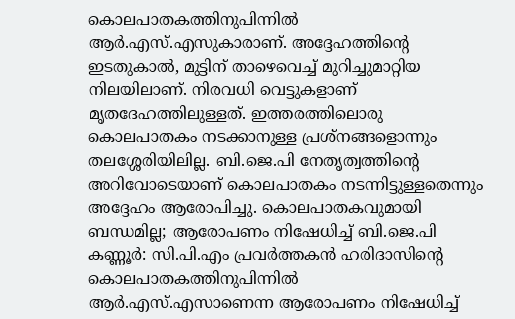കൊലപാതകത്തിനുപിന്നില്‍ ആര്‍.എസ്.എസുകാരാണ്. അദ്ദേഹത്തിന്റെ ഇടതുകാൽ, മുട്ടിന് താഴെവെച്ച് മുറിച്ചുമാറ്റിയ നിലയിലാണ്. നിരവധി വെട്ടുകളാണ് മൃതദേഹത്തിലുള്ളത്. ഇത്തരത്തിലൊരു കൊലപാതകം നടക്കാനുള്ള പ്രശ്‌നങ്ങളൊന്നും തലശ്ശേരിയിലില്ല. ബി.ജെ.പി നേതൃത്വത്തിന്‍റെ അറിവോടെയാണ് കൊലപാതകം നടന്നിട്ടുള്ളതെന്നും അദ്ദേഹം ആരോപിച്ചു. കൊലപാതകവുമായി ബന്ധമില്ല; ആരോപണം നിഷേധിച്ച് ബി.ജെ.പി കണ്ണൂർ: സി.പി.എം പ്രവർത്തകൻ ഹരിദാസിന്റെ കൊലപാതകത്തിനുപിന്നിൽ ആർ.എസ്.എസാണെന്ന ആരോപണം നിഷേധിച്ച്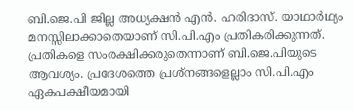ബി.ജെ.പി ജില്ല അധ്യക്ഷൻ എൻ. ഹരിദാസ്. യാഥാർഥ്യം മനസ്സിലാക്കാതെയാണ് സി.പി.എം പ്രതികരിക്കുന്നത്. പ്രതികളെ സംരക്ഷിക്കരുതെന്നാണ് ബി.ജെ.പിയുടെ ആവശ്യം. പ്രദേശത്തെ പ്രശ്‌നങ്ങളെല്ലാം സി.പി.എം ഏകപക്ഷീയമായി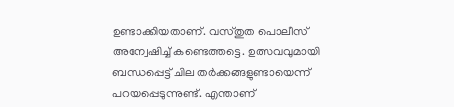ഉണ്ടാക്കിയതാണ്. വസ്തുത പൊലീസ് അന്വേഷിച്ച് കണ്ടെത്തട്ടെ. ഉത്സവവുമായി ബന്ധപ്പെട്ട് ചില തർക്കങ്ങളുണ്ടായെന്ന് പറയപ്പെടുന്നുണ്ട്. എന്താണ്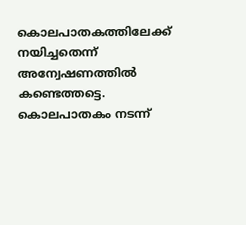കൊലപാതകത്തിലേക്ക് നയിച്ചതെന്ന് അന്വേഷണത്തിൽ കണ്ടെത്തട്ടെ. കൊലപാതകം നടന്ന്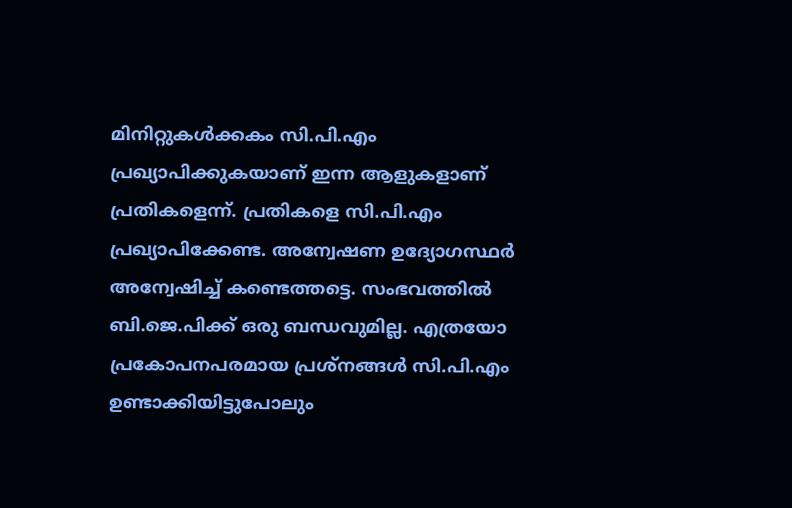മിനിറ്റുകൾക്കകം സി.പി.എം പ്രഖ്യാപിക്കുകയാണ് ഇന്ന ആളുകളാണ് പ്രതികളെന്ന്. പ്രതികളെ സി.പി.എം പ്രഖ്യാപിക്കേണ്ട. അന്വേഷണ ഉദ്യോഗസ്ഥർ അന്വേഷിച്ച് കണ്ടെത്തട്ടെ. സംഭവത്തിൽ ബി.ജെ.പിക്ക് ഒരു ബന്ധവുമില്ല. എത്രയോ പ്രകോപനപരമായ പ്രശ്‌നങ്ങൾ സി.പി.എം ഉണ്ടാക്കിയിട്ടുപോലും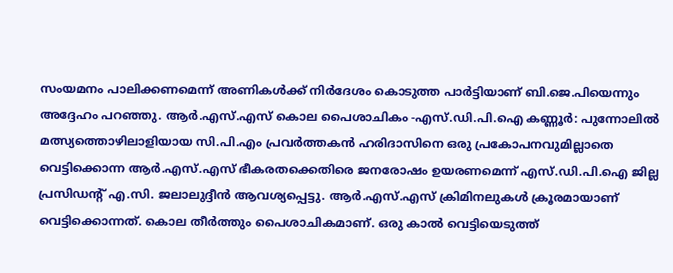സംയമനം പാലിക്കണമെന്ന് അണികൾക്ക് നിർദേശം കൊടുത്ത പാർട്ടിയാണ് ബി.ജെ.പിയെന്നും അദ്ദേഹം പറഞ്ഞു. ആർ.എസ്.എസ് കൊല പൈശാചികം -എസ്.ഡി.പി.ഐ കണ്ണൂർ: പുന്നോലിൽ മത്സ്യത്തൊഴിലാളിയായ സി.പി.എം പ്രവർത്തകൻ ഹരിദാസിനെ ഒരു പ്രകോപനവുമില്ലാതെ വെട്ടിക്കൊന്ന ആർ.എസ്.എസ് ഭീകരതക്കെതിരെ ജനരോഷം ഉയരണമെന്ന് എസ്.ഡി.പി.ഐ ജില്ല പ്രസിഡന്റ് എ.സി. ജലാലുദ്ദീൻ ആവശ്യപ്പെട്ടു. ആർ.എസ്.എസ് ക്രിമിനലുകൾ ക്രൂരമായാണ് വെട്ടിക്കൊന്നത്. കൊല തീർത്തും പൈശാചികമാണ്. ഒരു കാൽ വെട്ടിയെടുത്ത്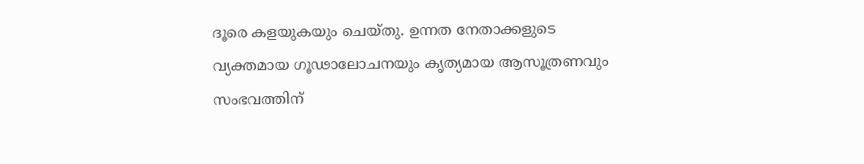ദൂരെ കളയുകയും ചെയ്തു. ഉന്നത നേതാക്കളുടെ വ്യക്തമായ ഗൂഢാലോചനയും കൃത്യമായ ആസൂത്രണവും സംഭവത്തിന്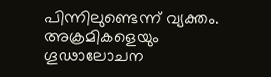പിന്നിലുണ്ടെന്ന് വ്യക്തം. അക്രമികളെയും ഗൂഢാലോചന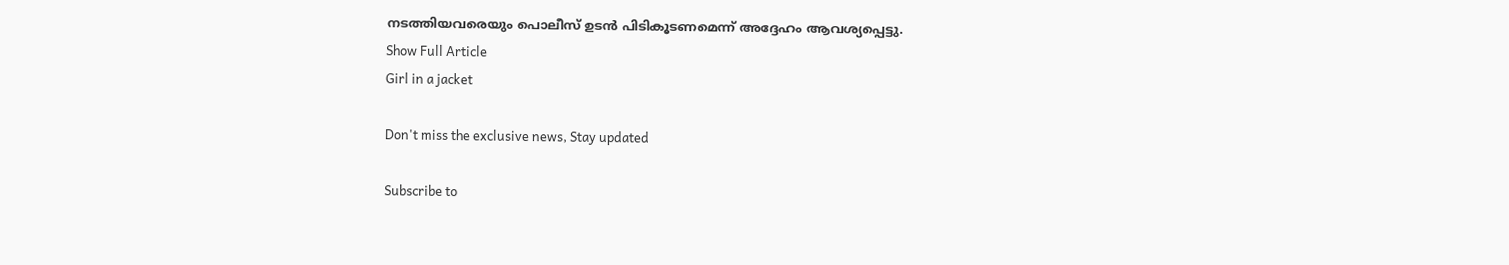നടത്തിയവരെയും പൊലീസ് ഉടൻ പിടികൂടണമെന്ന് അദ്ദേഹം ആവശ്യപ്പെട്ടു.
Show Full Article
Girl in a jacket

Don't miss the exclusive news, Stay updated

Subscribe to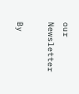our Newsletter

By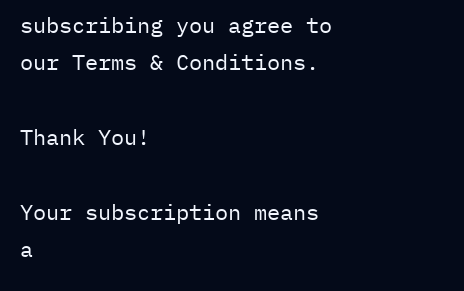subscribing you agree to our Terms & Conditions.

Thank You!

Your subscription means a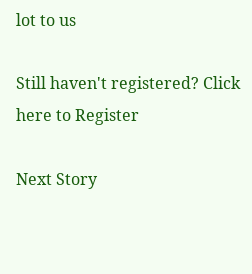lot to us

Still haven't registered? Click here to Register

Next Story